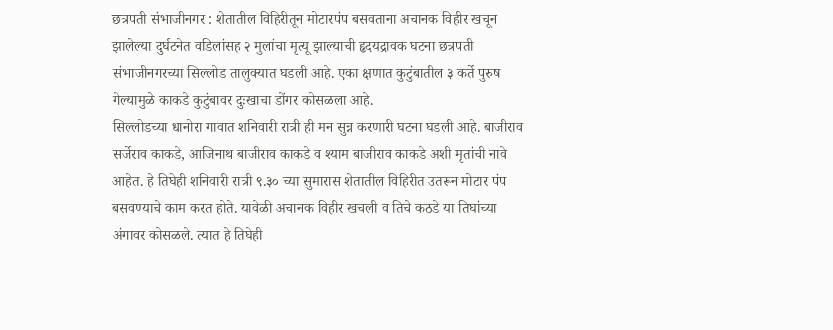छत्रपती संभाजीनगर : शेतातील विहिरीतून मोटारपंप बसवताना अचानक विहीर खचून झालेल्या दुर्घटनेत वडिलांसह २ मुलांचा मृत्यू झाल्याची हृदयद्रावक घटना छत्रपती संभाजीनगरच्या सिल्लोड तालुक्यात घडली आहे. एका क्षणात कुटुंबातील ३ कर्ते पुरुष गेल्यामुळे काकडे कुटुंबावर दुःखाचा डोंगर कोसळला आहे.
सिल्लोडच्या धानोरा गावात शनिवारी रात्री ही मन सुन्न करणारी घटना घडली आहे. बाजीराव सर्जेराव काकडे, आजिनाथ बाजीराव काकडे व श्याम बाजीराव काकडे अशी मृतांची नावे आहेत. हे तिघेही शनिवारी रात्री ९.३० च्या सुमारास शेतातील विहिरीत उतरून मोटार पंप बसवण्याचे काम करत होते. यावेळी अचानक विहीर खचली व तिचे कठडे या तिघांच्या अंगावर कोसळले. त्यात हे तिघेही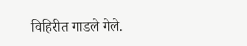विहिरीत गाडले गेले.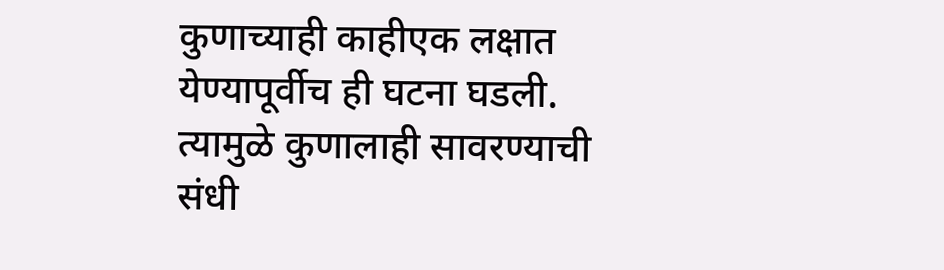कुणाच्याही काहीएक लक्षात येण्यापूर्वीच ही घटना घडली. त्यामुळे कुणालाही सावरण्याची संधी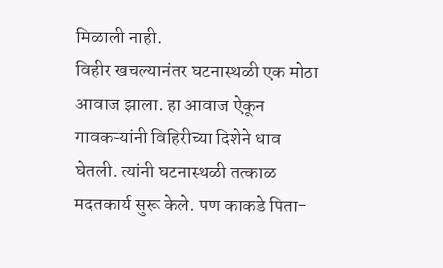मिळाली नाही.
विहीर खचल्यानंतर घटनास्थळी एक मोठा आवाज झाला. हा आवाज ऐकून गावकऱ्यांनी विहिरीच्या दिशेने धाव घेतली. त्यांनी घटनास्थळी तत्काळ मदतकार्य सुरू केले. पण काकडे पिता-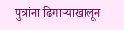पुत्रांना ढिगाऱ्याखालून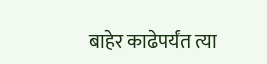बाहेर काढेपर्यंत त्या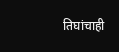तिघांचाही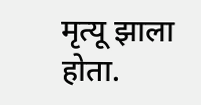मृत्यू झाला होता.